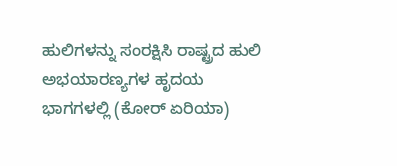ಹುಲಿಗಳನ್ನು ಸಂರಕ್ಷಿಸಿ ರಾಷ್ಟ್ರದ ಹುಲಿ ಅಭಯಾರಣ್ಯಗಳ ಹೃದಯ ಭಾಗಗಳಲ್ಲಿ (ಕೋರ್ ಏರಿಯಾ)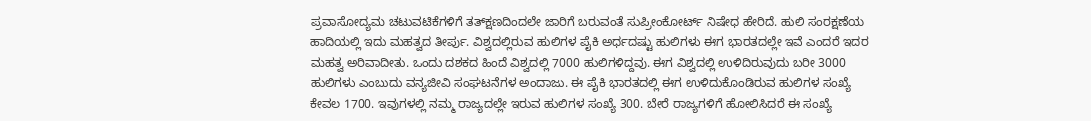ಪ್ರವಾಸೋದ್ಯಮ ಚಟುವಟಿಕೆಗಳಿಗೆ ತತ್‌ಕ್ಷಣದಿಂದಲೇ ಜಾರಿಗೆ ಬರುವಂತೆ ಸುಪ್ರೀಂಕೋರ್ಟ್ ನಿಷೇಧ ಹೇರಿದೆ. ಹುಲಿ ಸಂರಕ್ಷಣೆಯ ಹಾದಿಯಲ್ಲಿ ಇದು ಮಹತ್ವದ ತೀರ್ಪು. ವಿಶ್ವದಲ್ಲಿರುವ ಹುಲಿಗಳ ಪೈಕಿ ಅರ್ಧದಷ್ಟು ಹುಲಿಗಳು ಈಗ ಭಾರತದಲ್ಲೇ ಇವೆ ಎಂದರೆ ಇದರ ಮಹತ್ವ ಅರಿವಾದೀತು. ಒಂದು ದಶಕದ ಹಿಂದೆ ವಿಶ್ವದಲ್ಲಿ 7000 ಹುಲಿಗಳಿದ್ದವು. ಈಗ ವಿಶ್ವದಲ್ಲಿ ಉಳಿದಿರುವುದು ಬರೀ 3000 ಹುಲಿಗಳು ಎಂಬುದು ವನ್ಯಜೀವಿ ಸಂಘಟನೆಗಳ ಅಂದಾಜು. ಈ ಪೈಕಿ ಭಾರತದಲ್ಲಿ ಈಗ ಉಳಿದುಕೊಂಡಿರುವ ಹುಲಿಗಳ ಸಂಖ್ಯೆ ಕೇವಲ 1700. ಇವುಗಳಲ್ಲಿ ನಮ್ಮ ರಾಜ್ಯದಲ್ಲೇ ಇರುವ ಹುಲಿಗಳ ಸಂಖ್ಯೆ 300. ಬೇರೆ ರಾಜ್ಯಗಳಿಗೆ ಹೋಲಿಸಿದರೆ ಈ ಸಂಖ್ಯೆ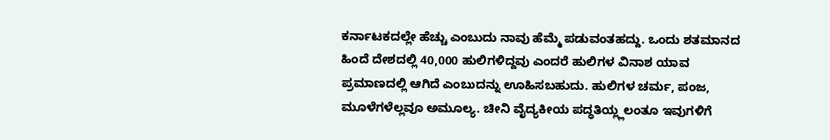ಕರ್ನಾಟಕದಲ್ಲೇ ಹೆಚ್ಚು ಎಂಬುದು ನಾವು ಹೆಮ್ಮೆ ಪಡುವಂತಹದ್ದು. ಒಂದು ಶತಮಾನದ ಹಿಂದೆ ದೇಶದಲ್ಲಿ 40,000 ಹುಲಿಗಳಿದ್ದವು ಎಂದರೆ ಹುಲಿಗಳ ವಿನಾಶ ಯಾವ ಪ್ರಮಾಣದಲ್ಲಿ ಆಗಿದೆ ಎಂಬುದನ್ನು ಊಹಿಸಬಹುದು. ಹುಲಿಗಳ ಚರ್ಮ, ಪಂಜ, ಮೂಳೆಗಳೆಲ್ಲವೂ ಅಮೂಲ್ಯ. ಚೀನಿ ವೈದ್ಯಕೀಯ ಪದ್ಧತಿಯ್ಲ್ಲಲಂತೂ ಇವುಗಳಿಗೆ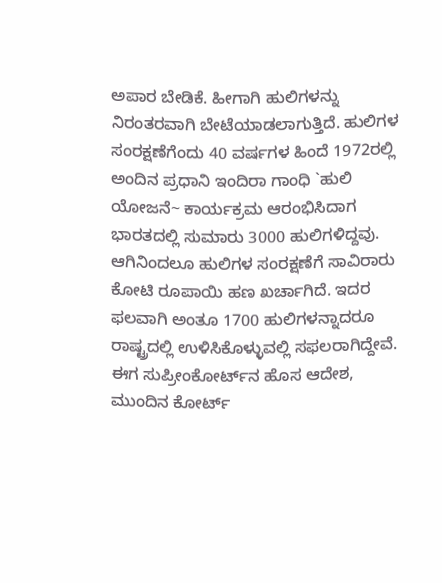ಅಪಾರ ಬೇಡಿಕೆ. ಹೀಗಾಗಿ ಹುಲಿಗಳನ್ನು ನಿರಂತರವಾಗಿ ಬೇಟೆಯಾಡಲಾಗುತ್ತಿದೆ. ಹುಲಿಗಳ ಸಂರಕ್ಷಣೆಗೆಂದು 40 ವರ್ಷಗಳ ಹಿಂದೆ 1972ರಲ್ಲಿ ಅಂದಿನ ಪ್ರಧಾನಿ ಇಂದಿರಾ ಗಾಂಧಿ `ಹುಲಿ ಯೋಜನೆ~ ಕಾರ್ಯಕ್ರಮ ಆರಂಭಿಸಿದಾಗ ಭಾರತದಲ್ಲಿ ಸುಮಾರು 3000 ಹುಲಿಗಳಿದ್ದವು. ಆಗಿನಿಂದಲೂ ಹುಲಿಗಳ ಸಂರಕ್ಷಣೆಗೆ ಸಾವಿರಾರು ಕೋಟಿ ರೂಪಾಯಿ ಹಣ ಖರ್ಚಾಗಿದೆ. ಇದರ ಫಲವಾಗಿ ಅಂತೂ 1700 ಹುಲಿಗಳನ್ನಾದರೂ ರಾಷ್ಟ್ರದಲ್ಲಿ ಉಳಿಸಿಕೊಳ್ಳುವಲ್ಲಿ ಸಫಲರಾಗಿದ್ದೇವೆ. ಈಗ ಸುಪ್ರೀಂಕೋರ್ಟ್‌ನ ಹೊಸ ಆದೇಶ, ಮುಂದಿನ ಕೋರ್ಟ್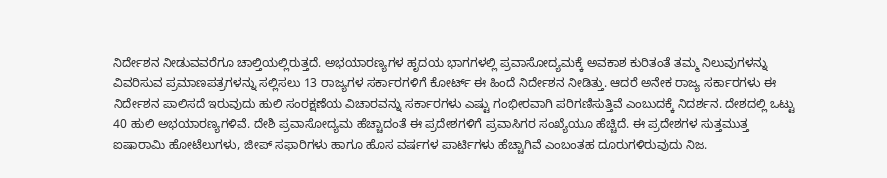ನಿರ್ದೇಶನ ನೀಡುವವರೆಗೂ ಚಾಲ್ತಿಯಲ್ಲಿರುತ್ತದೆ. ಅಭಯಾರಣ್ಯಗಳ ಹೃದಯ ಭಾಗಗಳಲ್ಲಿ ಪ್ರವಾಸೋದ್ಯಮಕ್ಕೆ ಅವಕಾಶ ಕುರಿತಂತೆ ತಮ್ಮ ನಿಲುವುಗಳನ್ನು ವಿವರಿಸುವ ಪ್ರಮಾಣಪತ್ರಗಳನ್ನು ಸಲ್ಲಿಸಲು 13 ರಾಜ್ಯಗಳ ಸರ್ಕಾರಗಳಿಗೆ ಕೋರ್ಟ್ ಈ ಹಿಂದೆ ನಿರ್ದೇಶನ ನೀಡಿತ್ತು. ಆದರೆ ಅನೇಕ ರಾಜ್ಯ ಸರ್ಕಾರಗಳು ಈ ನಿರ್ದೇಶನ ಪಾಲಿಸದೆ ಇರುವುದು ಹುಲಿ ಸಂರಕ್ಷಣೆಯ ವಿಚಾರವನ್ನು ಸರ್ಕಾರಗಳು ಎಷ್ಟು ಗಂಭೀರವಾಗಿ ಪರಿಗಣಿಸುತ್ತಿವೆ ಎಂಬುದಕ್ಕೆ ನಿದರ್ಶನ. ದೇಶದಲ್ಲಿ ಒಟ್ಟು 40 ಹುಲಿ ಅಭಯಾರಣ್ಯಗಳಿವೆ. ದೇಶಿ ಪ್ರವಾಸೋದ್ಯಮ ಹೆಚ್ಚಾದಂತೆ ಈ ಪ್ರದೇಶಗಳಿಗೆ ಪ್ರವಾಸಿಗರ ಸಂಖ್ಯೆಯೂ ಹೆಚ್ಚಿದೆ. ಈ ಪ್ರದೇಶಗಳ ಸುತ್ತಮುತ್ತ ಐಷಾರಾಮಿ ಹೋಟೆಲುಗಳು, ಜೀಪ್ ಸಫಾರಿಗಳು ಹಾಗೂ ಹೊಸ ವರ್ಷಗಳ ಪಾರ್ಟಿಗಳು ಹೆಚ್ಚಾಗಿವೆ ಎಂಬಂತಹ ದೂರುಗಳಿರುವುದು ನಿಜ.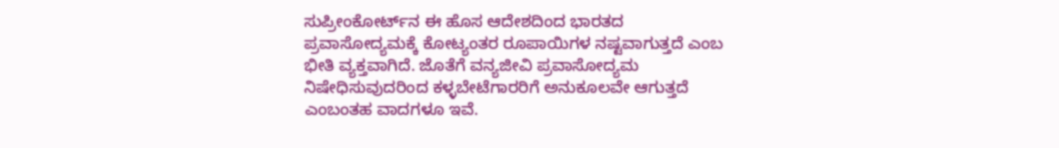ಸುಪ್ರೀಂಕೋರ್ಟ್‌ನ ಈ ಹೊಸ ಆದೇಶದಿಂದ ಭಾರತದ ಪ್ರವಾಸೋದ್ಯಮಕ್ಕೆ ಕೋಟ್ಯಂತರ ರೂಪಾಯಿಗಳ ನಷ್ಟವಾಗುತ್ತದೆ ಎಂಬ ಭೀತಿ ವ್ಯಕ್ತವಾಗಿದೆ. ಜೊತೆಗೆ ವನ್ಯಜೀವಿ ಪ್ರವಾಸೋದ್ಯಮ ನಿಷೇಧಿಸುವುದರಿಂದ ಕಳ್ಳಬೇಟೆಗಾರರಿಗೆ ಅನುಕೂಲವೇ ಆಗುತ್ತದೆ ಎಂಬಂತಹ ವಾದಗಳೂ ಇವೆ.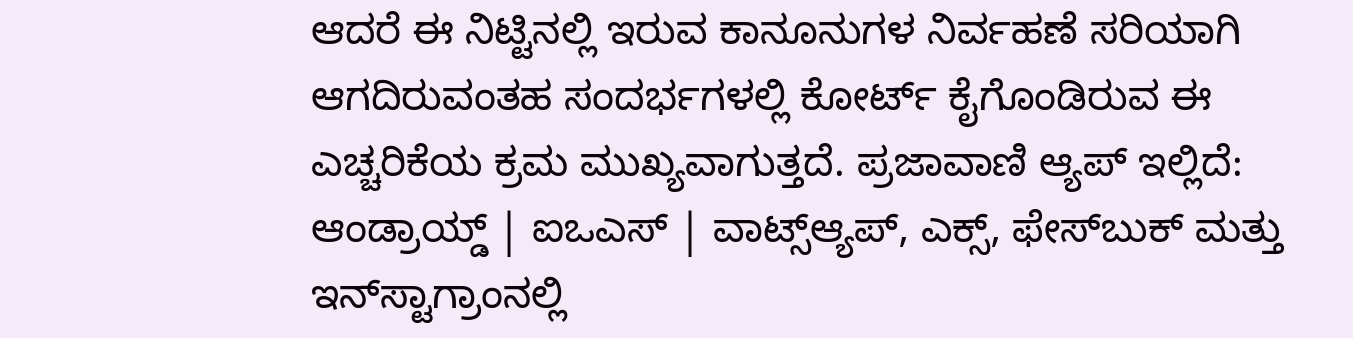ಆದರೆ ಈ ನಿಟ್ಟಿನಲ್ಲಿ ಇರುವ ಕಾನೂನುಗಳ ನಿರ್ವಹಣೆ ಸರಿಯಾಗಿ ಆಗದಿರುವಂತಹ ಸಂದರ್ಭಗಳಲ್ಲಿ ಕೋರ್ಟ್ ಕೈಗೊಂಡಿರುವ ಈ ಎಚ್ಚರಿಕೆಯ ಕ್ರಮ ಮುಖ್ಯವಾಗುತ್ತದೆ. ಪ್ರಜಾವಾಣಿ ಆ್ಯಪ್ ಇಲ್ಲಿದೆ: ಆಂಡ್ರಾಯ್ಡ್ | ಐಒಎಸ್ | ವಾಟ್ಸ್ಆ್ಯಪ್, ಎಕ್ಸ್, ಫೇಸ್‌ಬುಕ್ ಮತ್ತು ಇನ್‌ಸ್ಟಾಗ್ರಾಂನಲ್ಲಿ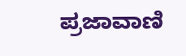ಪ್ರಜಾವಾಣಿ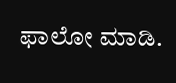ಫಾಲೋ ಮಾಡಿ.